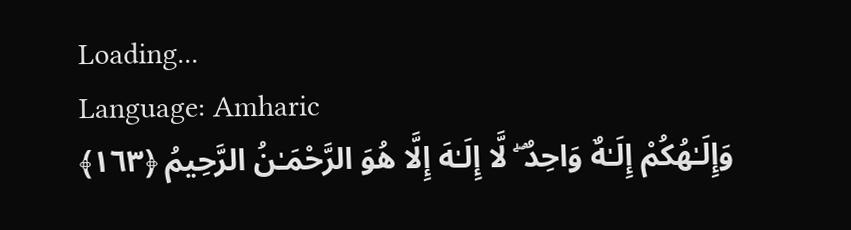Loading...
Language: Amharic
وَإِلَـٰهُكُمْ إِلَـٰهٌ وَاحِدٌ ۖ لَّا إِلَـٰهَ إِلَّا هُوَ الرَّحْمَـٰنُ الرَّحِيمُ ﴿١٦٣﴾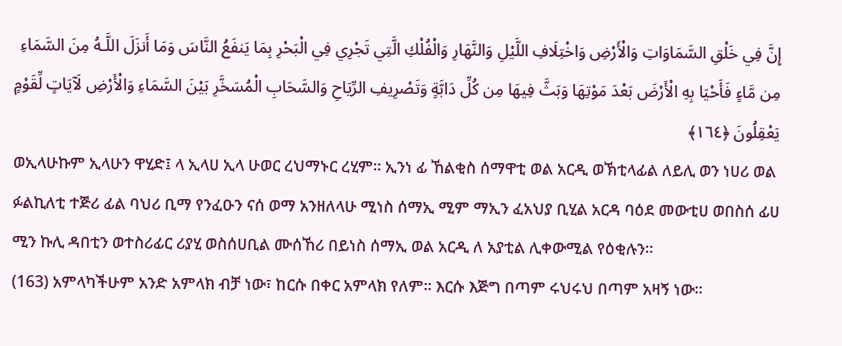إِنَّ فِي خَلْقِ السَّمَاوَاتِ وَالْأَرْضِ وَاخْتِلَافِ اللَّيْلِ وَالنَّهَارِ وَالْفُلْكِ الَّتِي تَجْرِي فِي الْبَحْرِ بِمَا يَنفَعُ النَّاسَ وَمَا أَنزَلَ اللَّـهُ مِنَ السَّمَاءِ مِن مَّاءٍ فَأَحْيَا بِهِ الْأَرْضَ بَعْدَ مَوْتِهَا وَبَثَّ فِيهَا مِن كُلِّ دَابَّةٍ وَتَصْرِيفِ الرِّيَاحِ وَالسَّحَابِ الْمُسَخَّرِ بَيْنَ السَّمَاءِ وَالْأَرْضِ لَآيَاتٍ لِّقَوْمٍ يَعْقِلُونَ ﴿١٦٤﴾
ወኢላሁኩም ኢላሁን ዋሂድ፤ ላ ኢላሀ ኢላ ሁወር ረህማኑር ረሂም። ኢንነ ፊ ኸልቂስ ሰማዋቲ ወል አርዲ ወኽቲላፊል ለይሊ ወን ነሀሪ ወል ፉልኪለቲ ተጅሪ ፊል ባህሪ ቢማ የንፈዑን ናሰ ወማ አንዘለላሁ ሚነስ ሰማኢ ሚም ማኢን ፈአህያ ቢሂል አርዳ ባዕደ መውቲሀ ወበስሰ ፊሀ ሚን ኩሊ ዳበቲን ወተስሪፊር ሪያሂ ወስሰሀቢል ሙሰኸሪ በይነስ ሰማኢ ወል አርዲ ለ አያቲል ሊቀውሚል የዕቂሉን።
(163) አምላካችሁም አንድ አምላክ ብቻ ነው፣ ከርሱ በቀር አምላክ የለም። እርሱ እጅግ በጣም ሩህሩህ በጣም አዛኝ ነው።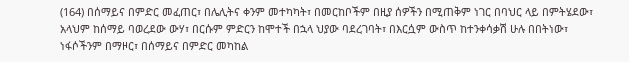(164) በሰማይና በምድር መፈጠር፣ በሌሊትና ቀንም መተካካት፣ በመርከቦችም በዚያ ሰዎችን በሚጠቅም ነገር በባህር ላይ በምትሄደው፣ አላህም ከሰማይ ባወረደው ውሃ፣ በርሱም ምድርን ከሞተች በኋላ ህያው ባደረገባት፣ በእርሷም ውስጥ ከተንቀሳቃሽ ሁሉ በበትነው፣ ነፋሶችንም በማዞር፣ በሰማይና በምድር መካከል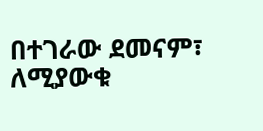በተገራው ደመናም፣ ለሚያውቁ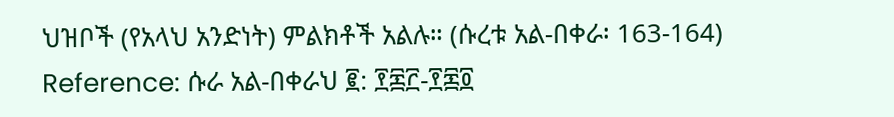ህዝቦች (የአላህ አንድነት) ምልክቶች አልሉ። (ሱረቱ አል-በቀራ፡ 163-164)
Reference: ሱራ አል-በቀራህ ፪: ፻፷፫-፻፷፬